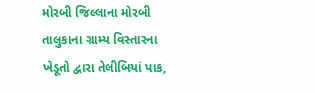મોરબી જિલ્લાના મોરબી તાલુકાના ગ્રામ્ય વિસ્તારના ખેડૂતો દ્વારા તેલીબિયાં પાક,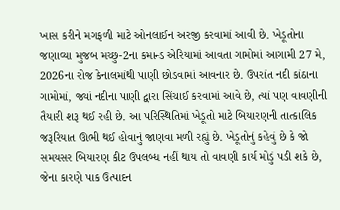ખાસ કરીને મગફળી માટે ઓનલાઈન અરજી કરવામાં આવી છે. ખેડૂતોના જણાવ્યા મુજબ મચ્છુ-2ના કમાન્ડ એરિયામાં આવતા ગામોમાં આગામી 27 મે, 2026ના રોજ કેનાલમાંથી પાણી છોડવામાં આવનાર છે. ઉપરાંત નદી કાંઠાના ગામોમાં, જ્યાં નદીના પાણી દ્વારા સિંચાઈ કરવામાં આવે છે, ત્યાં પણ વાવણીની તૈયારી શરૂ થઈ રહી છે. આ પરિસ્થિતિમાં ખેડૂતો માટે બિયારણની તાત્કાલિક જરૂરિયાત ઊભી થઈ હોવાનું જાણવા મળી રહ્યું છે. ખેડૂતોનું કહેવું છે કે જો સમયસર બિયારણ કીટ ઉપલબ્ધ નહીં થાય તો વાવણી કાર્ય મોડું પડી શકે છે, જેના કારણે પાક ઉત્પાદન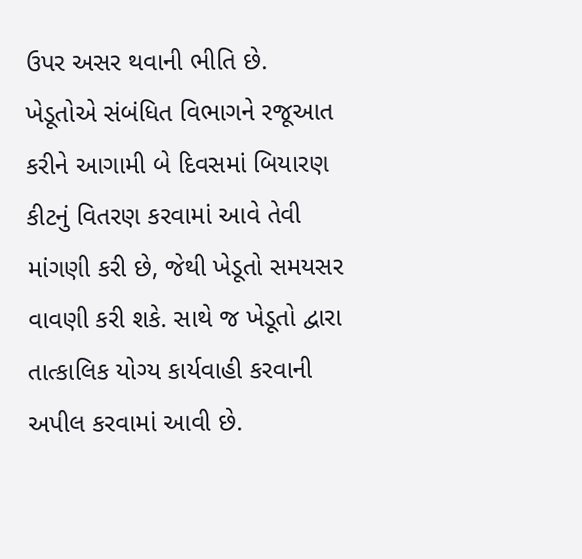ઉપર અસર થવાની ભીતિ છે.
ખેડૂતોએ સંબંધિત વિભાગને રજૂઆત કરીને આગામી બે દિવસમાં બિયારણ કીટનું વિતરણ કરવામાં આવે તેવી માંગણી કરી છે, જેથી ખેડૂતો સમયસર વાવણી કરી શકે. સાથે જ ખેડૂતો દ્વારા તાત્કાલિક યોગ્ય કાર્યવાહી કરવાની અપીલ કરવામાં આવી છે.